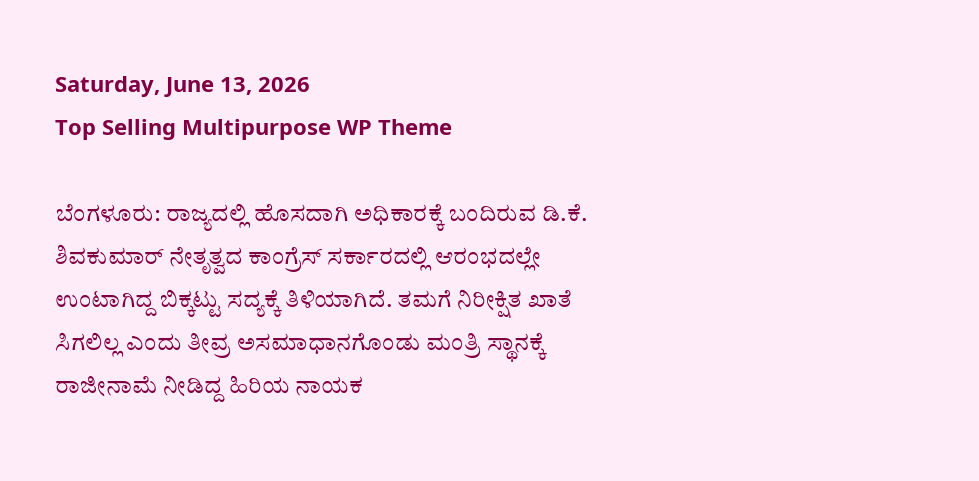Saturday, June 13, 2026
Top Selling Multipurpose WP Theme

ಬೆಂಗಳೂರು: ರಾಜ್ಯದಲ್ಲಿ ಹೊಸದಾಗಿ ಅಧಿಕಾರಕ್ಕೆ ಬಂದಿರುವ ಡಿ.ಕೆ. ಶಿವಕುಮಾರ್ ನೇತೃತ್ವದ ಕಾಂಗ್ರೆಸ್ ಸರ್ಕಾರದಲ್ಲಿ ಆರಂಭದಲ್ಲೇ ಉಂಟಾಗಿದ್ದ ಬಿಕ್ಕಟ್ಟು ಸದ್ಯಕ್ಕೆ ತಿಳಿಯಾಗಿದೆ. ತಮಗೆ ನಿರೀಕ್ಷಿತ ಖಾತೆ ಸಿಗಲಿಲ್ಲ ಎಂದು ತೀವ್ರ ಅಸಮಾಧಾನಗೊಂಡು ಮಂತ್ರಿ ಸ್ಥಾನಕ್ಕೆ ರಾಜೀನಾಮೆ ನೀಡಿದ್ದ ಹಿರಿಯ ನಾಯಕ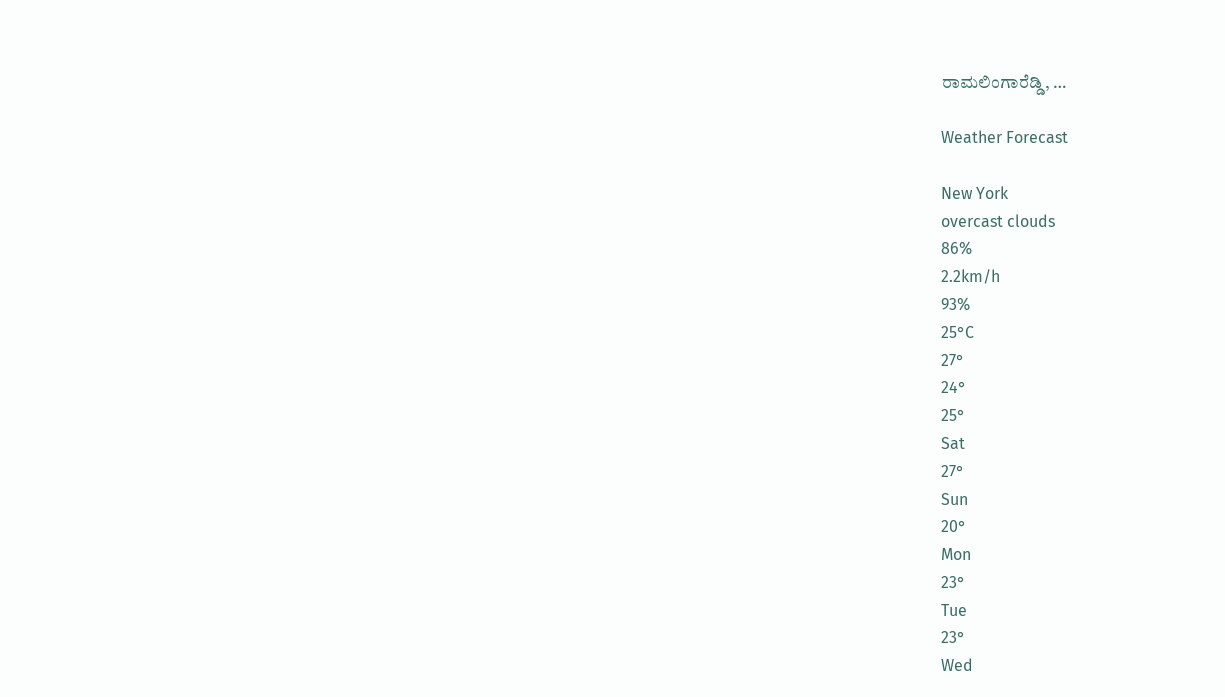ರಾಮಲಿಂಗಾರೆಡ್ಡಿ, …

Weather Forecast

New York
overcast clouds
86%
2.2km/h
93%
25°C
27°
24°
25°
Sat
27°
Sun
20°
Mon
23°
Tue
23°
Wed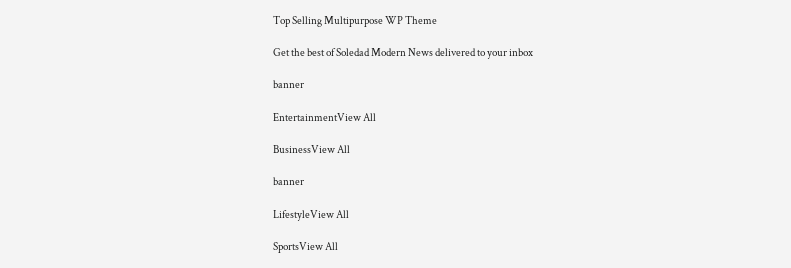Top Selling Multipurpose WP Theme

Get the best of Soledad Modern News delivered to your inbox

banner

EntertainmentView All

BusinessView All

banner

LifestyleView All

SportsView All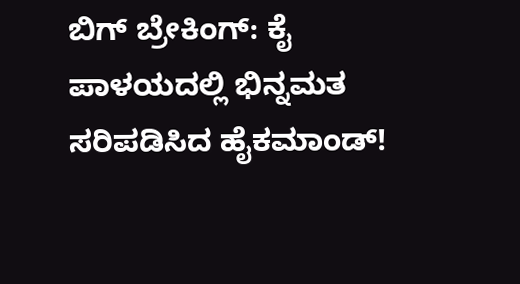ಬಿಗ್ ಬ್ರೇಕಿಂಗ್: ಕೈ ಪಾಳಯದಲ್ಲಿ ಭಿನ್ನಮತ ಸರಿಪಡಿಸಿದ ಹೈಕಮಾಂಡ್!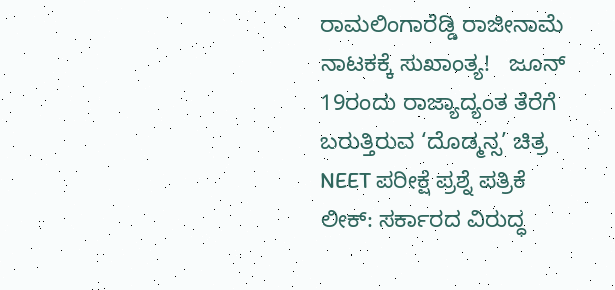ರಾಮಲಿಂಗಾರೆಡ್ಡಿ ರಾಜೀನಾಮೆ ನಾಟಕಕ್ಕೆ ಸುಖಾಂತ್ಯ!   ಜೂನ್ 19ರಂದು ರಾಜ್ಯಾದ್ಯಂತ ತೆರೆಗೆ ಬರುತ್ತಿರುವ ‘ದೊಡ್ಮನ್ಸ’ ಚಿತ್ರ   NEET ಪರೀಕ್ಷೆ ಪ್ರಶ್ನೆ ಪತ್ರಿಕೆ ಲೀಕ್: ಸರ್ಕಾರದ ವಿರುದ್ಧ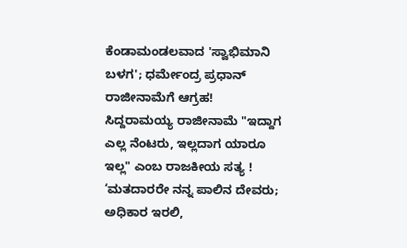ಕೆಂಡಾಮಂಡಲವಾದ 'ಸ್ವಾಭಿಮಾನಿ ಬಳಗ'; ಧರ್ಮೇಂದ್ರ ಪ್ರಧಾನ್ ರಾಜೀನಾಮೆಗೆ ಆಗ್ರಹ!   ಸಿದ್ದರಾಮಯ್ಯ ರಾಜೀನಾಮೆ "ಇದ್ದಾಗ ಎಲ್ಲ ನೆಂಟರು, ಇಲ್ಲದಾಗ ಯಾರೂ ಇಲ್ಲ" ಎಂಬ ರಾಜಕೀಯ ಸತ್ಯ !   ‘ಮತದಾರರೇ ನನ್ನ ಪಾಲಿನ ದೇವರು; ಅಧಿಕಾರ ಇರಲಿ,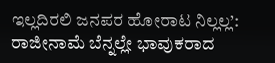ಇಲ್ಲದಿರಲಿ ಜನಪರ ಹೋರಾಟ ನಿಲ್ಲಲ್ಲ’: ರಾಜೀನಾಮೆ ಬೆನ್ನಲ್ಲೇ ಭಾವುಕರಾದ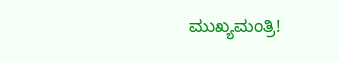ಮುಖ್ಯಮಂತ್ರಿ!